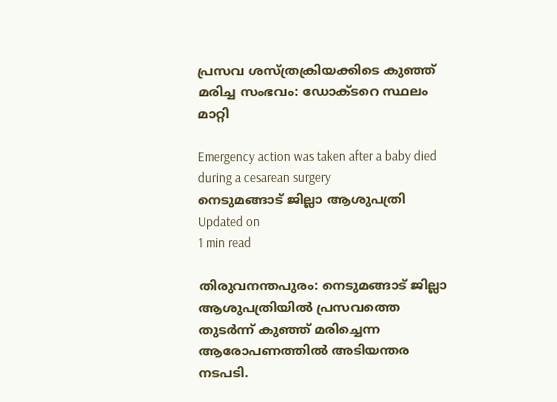പ്രസവ ശസ്ത്രക്രിയക്കിടെ കുഞ്ഞ് മരിച്ച സംഭവം: ഡോക്ടറെ സ്ഥലം മാറ്റി

Emergency action was taken after a baby died during a cesarean surgery
നെടുമങ്ങാട് ജില്ലാ ആശുപത്രി
Updated on
1 min read

തിരുവനന്തപുരം: നെടുമങ്ങാട് ജില്ലാ ആശുപത്രിയില്‍ പ്രസവത്തെ തുടര്‍ന്ന് കുഞ്ഞ് മരിച്ചെന്ന ആരോപണത്തില്‍ അടിയന്തര നടപടി.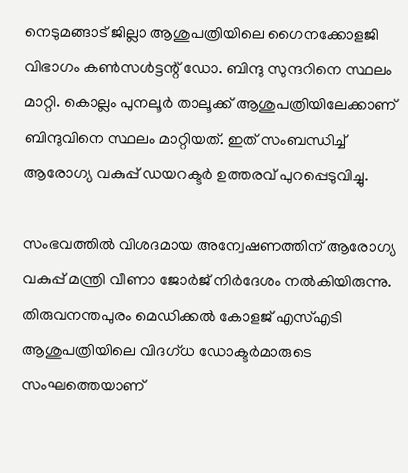നെടുമങ്ങാട് ജില്ലാ ആശുപത്രിയിലെ ഗൈനക്കോളജി വിഭാഗം കണ്‍സള്‍ട്ടന്റ് ഡോ. ബിന്ദു സുന്ദറിനെ സ്ഥലം മാറ്റി. കൊല്ലം പുനലൂര്‍ താലൂക്ക് ആശുപത്രിയിലേക്കാണ് ബിന്ദുവിനെ സ്ഥലം മാറ്റിയത്. ഇത് സംബന്ധിച്ച് ആരോഗ്യ വകുപ്പ് ഡയറക്ടര്‍ ഉത്തരവ് പുറപ്പെടുവിച്ചു.

സംഭവത്തില്‍ വിശദമായ അന്വേഷണത്തിന് ആരോഗ്യ വകുപ്പ് മന്ത്രി വീണാ ജോര്‍ജ് നിര്‍ദേശം നല്‍കിയിരുന്നു. തിരുവനന്തപുരം മെഡിക്കല്‍ കോളജ് എസ്എടി ആശുപത്രിയിലെ വിദഗ്ധ ഡോക്ടര്‍മാരുടെ സംഘത്തെയാണ്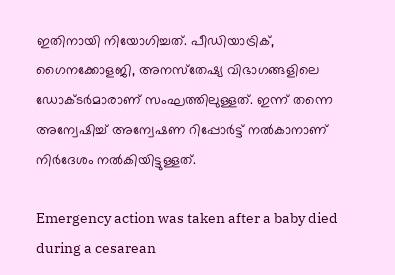ഇതിനായി നിയോഗിച്ചത്. പീഡിയാട്രിക്, ഗൈനക്കോളജി, അനസ്‌തേഷ്യ വിഭാഗങ്ങളിലെ ഡോക്ടര്‍മാരാണ് സംഘത്തിലുള്ളത്. ഇന്ന് തന്നെ അന്വേഷിച്ച് അന്വേഷണ റിപ്പോര്‍ട്ട് നല്‍കാനാണ് നിര്‍ദേശം നല്‍കിയിട്ടുള്ളത്.

Emergency action was taken after a baby died during a cesarean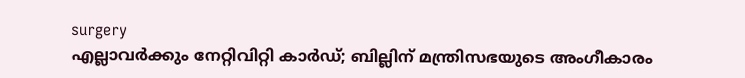surgery
എല്ലാവര്‍ക്കും നേറ്റിവിറ്റി കാര്‍ഡ്; ബില്ലിന് മന്ത്രിസഭയുടെ അംഗീകാരം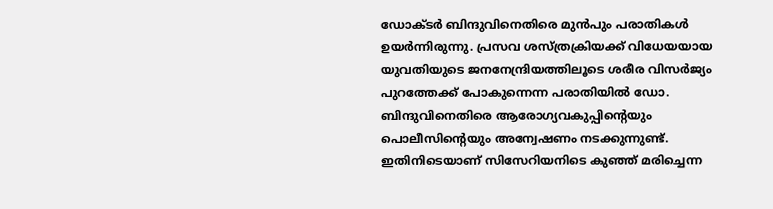ഡോക്ടര്‍ ബിന്ദുവിനെതിരെ മുന്‍പും പരാതികള്‍ ഉയര്‍ന്നിരുന്നു. പ്രസവ ശസ്ത്രക്രിയക്ക് വിധേയയായ യുവതിയുടെ ജനനേന്ദ്രിയത്തിലൂടെ ശരീര വിസര്‍ജ്യം പുറത്തേക്ക് പോകുന്നെന്ന പരാതിയില്‍ ഡോ. ബിന്ദുവിനെതിരെ ആരോഗ്യവകുപ്പിന്റെയും പൊലീസിന്റെയും അന്വേഷണം നടക്കുന്നുണ്ട്. ഇതിനിടെയാണ് സിസേറിയനിടെ കുഞ്ഞ് മരിച്ചെന്ന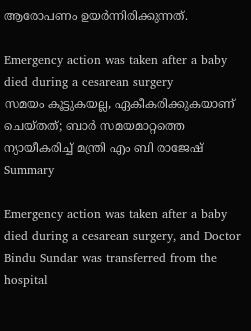ആരോപണം ഉയര്‍ന്നിരിക്കുന്നത്.

Emergency action was taken after a baby died during a cesarean surgery
സമയം കൂട്ടുകയല്ല, ഏകീകരിക്കുകയാണ് ചെയ്തത്; ബാര്‍ സമയമാറ്റത്തെ ന്യായീകരിച്ച് മന്ത്രി എം ബി രാജേഷ്
Summary

Emergency action was taken after a baby died during a cesarean surgery, and Doctor Bindu Sundar was transferred from the hospital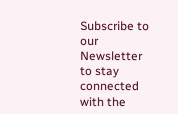Subscribe to our Newsletter to stay connected with the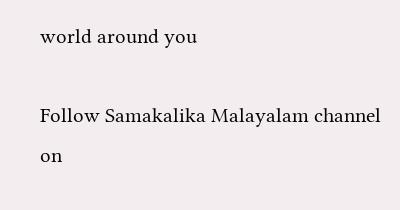world around you

Follow Samakalika Malayalam channel on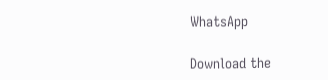WhatsApp

Download the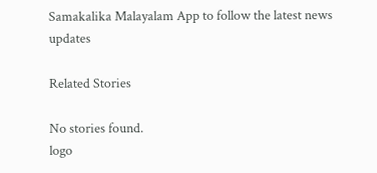Samakalika Malayalam App to follow the latest news updates

Related Stories

No stories found.
logo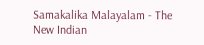Samakalika Malayalam - The New Indian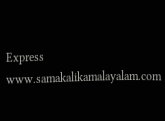Express
www.samakalikamalayalam.com